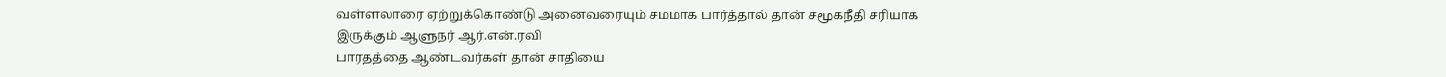வள்ளலாரை ஏற்றுக்கொண்டு அனைவரையும் சமமாக பார்த்தால் தான் சமூகநீதி சரியாக இருக்கும் ஆளுநர் ஆர்.என்.ரவி
பாரதத்தை ஆண்டவர்கள் தான் சாதியை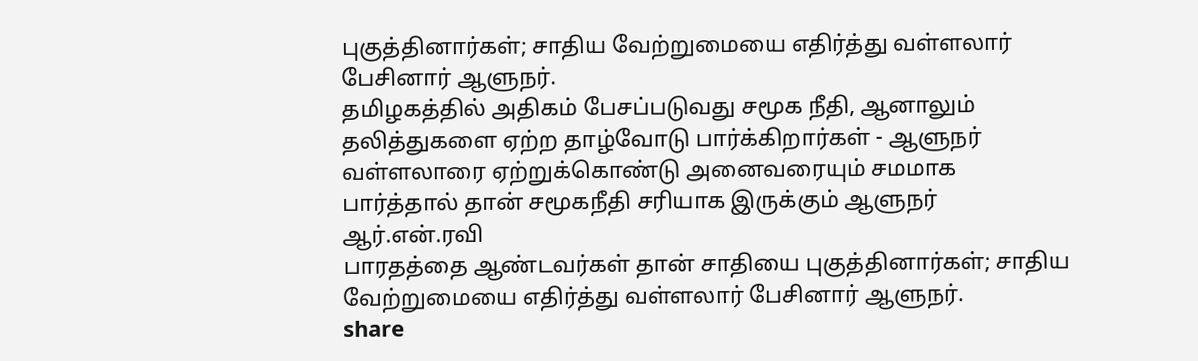புகுத்தினார்கள்; சாதிய வேற்றுமையை எதிர்த்து வள்ளலார் பேசினார் ஆளுநர்.
தமிழகத்தில் அதிகம் பேசப்படுவது சமூக நீதி, ஆனாலும் தலித்துகளை ஏற்ற தாழ்வோடு பார்க்கிறார்கள் - ஆளுநர்
வள்ளலாரை ஏற்றுக்கொண்டு அனைவரையும் சமமாக பார்த்தால் தான் சமூகநீதி சரியாக இருக்கும் ஆளுநர் ஆர்.என்.ரவி
பாரதத்தை ஆண்டவர்கள் தான் சாதியை புகுத்தினார்கள்; சாதிய வேற்றுமையை எதிர்த்து வள்ளலார் பேசினார் ஆளுநர்.
share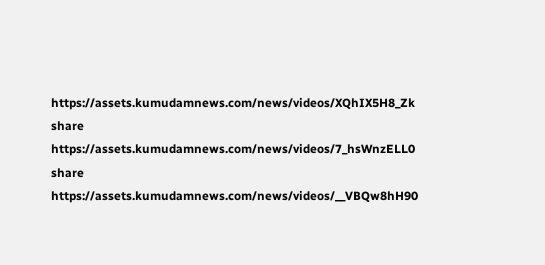https://assets.kumudamnews.com/news/videos/XQhIX5H8_Zk
share
https://assets.kumudamnews.com/news/videos/7_hsWnzELL0
share
https://assets.kumudamnews.com/news/videos/__VBQw8hH90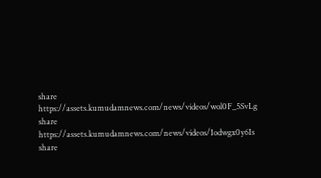share
https://assets.kumudamnews.com/news/videos/wol0F_5SvLg
share
https://assets.kumudamnews.com/news/videos/Iodwgx0y6Is
share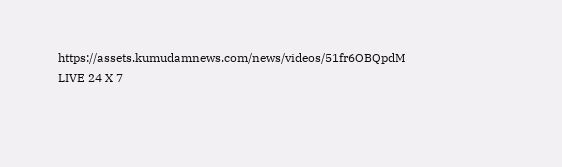https://assets.kumudamnews.com/news/videos/51fr6OBQpdM
LIVE 24 X 7